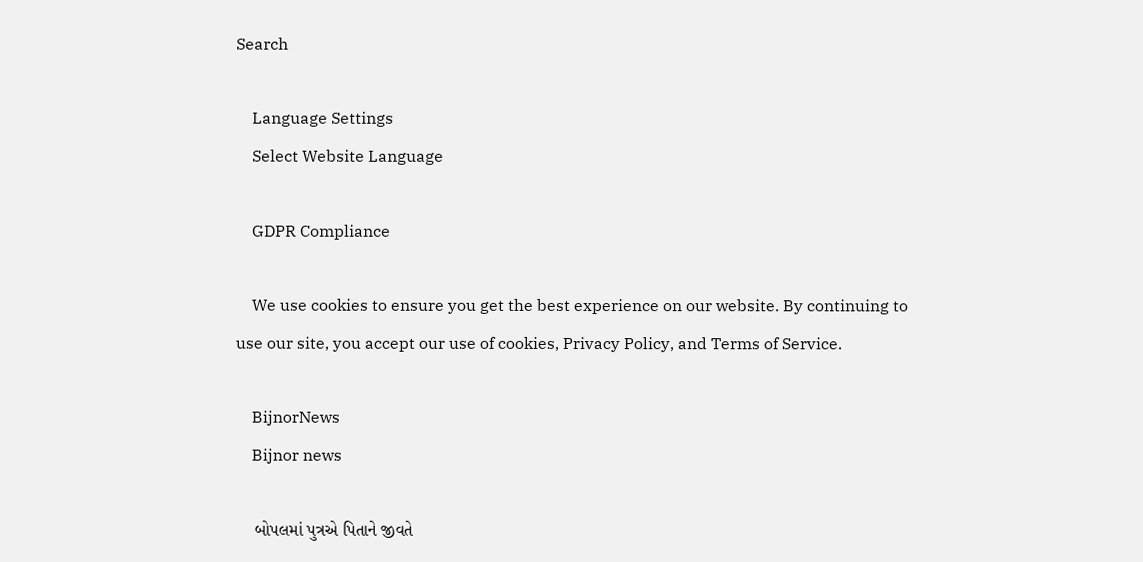Search

    Language Settings
    Select Website Language

    GDPR Compliance

    We use cookies to ensure you get the best experience on our website. By continuing to use our site, you accept our use of cookies, Privacy Policy, and Terms of Service.

    BijnorNews
    Bijnor news

    બોપલમાં પુત્રએ પિતાને જીવતે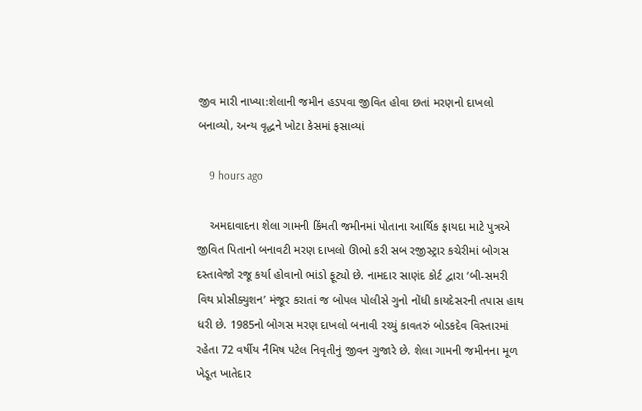જીવ મારી નાખ્યા:શેલાની જમીન હડપવા જીવિત હોવા છતાં મરણનો દાખલો બનાવ્યો, અન્ય વૃદ્ધને ખોટા કેસમાં ફસાવ્યાં

    9 hours ago

    અમદાવાદના શેલા ગામની કિંમતી જમીનમાં પોતાના આર્થિક ફાયદા માટે પુત્રએ જીવિત પિતાનો બનાવટી મરણ દાખલો ઊભો કરી સબ રજીસ્ટ્રાર કચેરીમાં બોગસ દસ્તાવેજો રજૂ કર્યા હોવાનો ભાંડો ફૂટ્યો છે. નામદાર સાણંદ કોર્ટ દ્વારા ‘બી-સમરી વિથ પ્રોસીક્યુશન’ મંજૂર કરાતાં જ બોપલ પોલીસે ગુનો નોંધી કાયદેસરની તપાસ હાથ ધરી છે. 1985નો બોગસ મરણ દાખલો બનાવી રચ્યું કાવતરું બોડકદેવ વિસ્તારમાં રહેતા 72 વર્ષીય નૈમિષ પટેલ નિવૃતીનું જીવન ગુજારે છે. શેલા ગામની જમીનના મૂળ ખેડૂત ખાતેદાર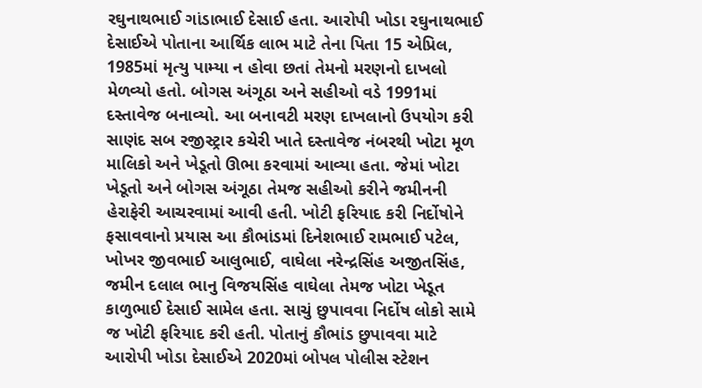રઘુનાથભાઈ ગાંડાભાઈ દેસાઈ હતા. આરોપી ખોડા રઘુનાથભાઈ દેસાઈએ પોતાના આર્થિક લાભ માટે તેના પિતા 15 એપ્રિલ, 1985માં મૃત્યુ પામ્યા ન હોવા છતાં તેમનો મરણનો દાખલો મેળવ્યો હતો. બોગસ અંગૂઠા અને સહીઓ વડે 1991માં દસ્તાવેજ બનાવ્યો. આ બનાવટી મરણ દાખલાનો ઉપયોગ કરી સાણંદ સબ રજીસ્ટ્રાર કચેરી ખાતે દસ્તાવેજ નંબરથી ખોટા મૂળ માલિકો અને ખેડૂતો ઊભા કરવામાં આવ્યા હતા. જેમાં ખોટા ખેડૂતો અને બોગસ અંગૂઠા તેમજ સહીઓ કરીને જમીનની હેરાફેરી આચરવામાં આવી હતી. ખોટી ફરિયાદ કરી નિર્દોષોને ફસાવવાનો પ્રયાસ આ કૌભાંડમાં દિનેશભાઈ રામભાઈ પટેલ, ખોખર જીવભાઈ આલુભાઈ, વાઘેલા નરેન્દ્રસિંહ અજીતસિંહ, જમીન દલાલ ભાનુ વિજયસિંહ વાઘેલા તેમજ ખોટા ખેડૂત કાળુભાઈ દેસાઈ સામેલ હતા. સાચું છુપાવવા નિર્દોષ લોકો સામે જ ખોટી ફરિયાદ કરી હતી. પોતાનું કૌભાંડ છુપાવવા માટે આરોપી ખોડા દેસાઈએ 2020માં બોપલ પોલીસ સ્ટેશન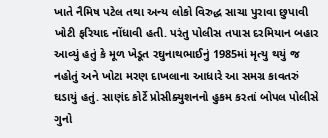ખાતે નૈમિષ પટેલ તથા અન્ય લોકો વિરુદ્ધ સાચા પુરાવા છુપાવી ખોટી ફરિયાદ નોંધાવી હતી. પરંતુ પોલીસ તપાસ દરમિયાન બહાર આવ્યું હતું કે મૂળ ખેડૂત રઘુનાથભાઈનું 1985માં મૃત્યુ થયું જ નહોતું અને ખોટા મરણ દાખલાના આધારે આ સમગ્ર કાવતરું ઘડાયું હતું. સાણંદ કોર્ટે પ્રોસીક્યુશનનો હુકમ કરતાં બોપલ પોલીસે ગુનો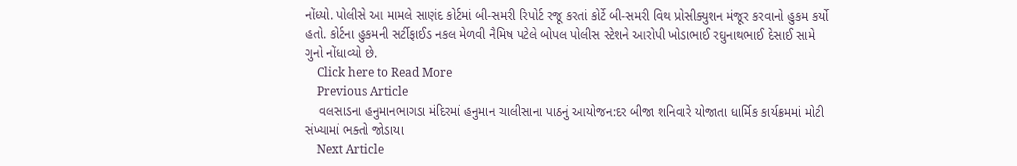નોંધ્યો. પોલીસે આ મામલે સાણંદ કોર્ટમાં બી-સમરી રિપોર્ટ રજૂ કરતાં કોર્ટે બી-સમરી વિથ પ્રોસીક્યુશન મંજૂર કરવાનો હુકમ કર્યો હતો. કોર્ટના હુકમની સર્ટીફાઈડ નકલ મેળવી નૈમિષ પટેલે બોપલ પોલીસ સ્ટેશને આરોપી ખોડાભાઈ રઘુનાથભાઈ દેસાઈ સામે ગુનો નોંધાવ્યો છે.
    Click here to Read More
    Previous Article
    વલસાડના હનુમાનભાગડા મંદિરમાં હનુમાન ચાલીસાના પાઠનું આયોજન:દર બીજા શનિવારે યોજાતા ધાર્મિક કાર્યક્રમમાં મોટી સંખ્યામાં ભક્તો જોડાયા
    Next Article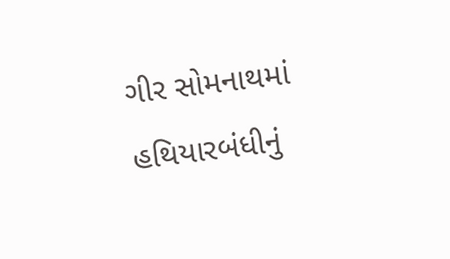ગીર સોમનાથમાં હથિયારબંધીનું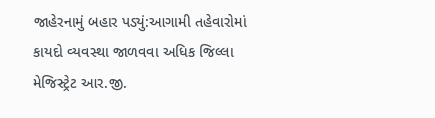જાહેરનામું બહાર પડ્યું:આગામી તહેવારોમાં કાયદો વ્યવસ્થા જાળવવા અધિક જિલ્લા મેજિસ્ટ્રેટ આર.જી.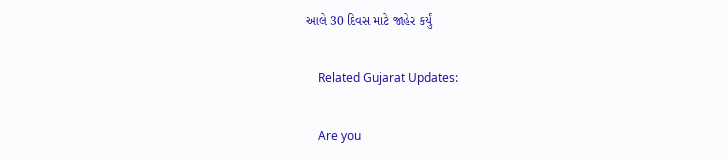આલે 30 દિવસ માટે જાહેર કર્યું

    Related Gujarat Updates:

    Are you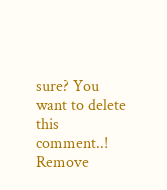sure? You want to delete this comment..! Remove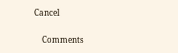Cancel

    Comments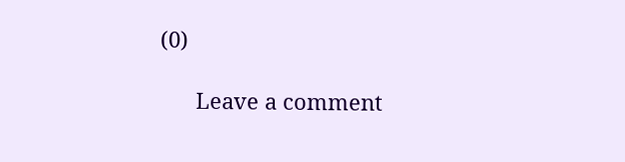(0)

      Leave a comment